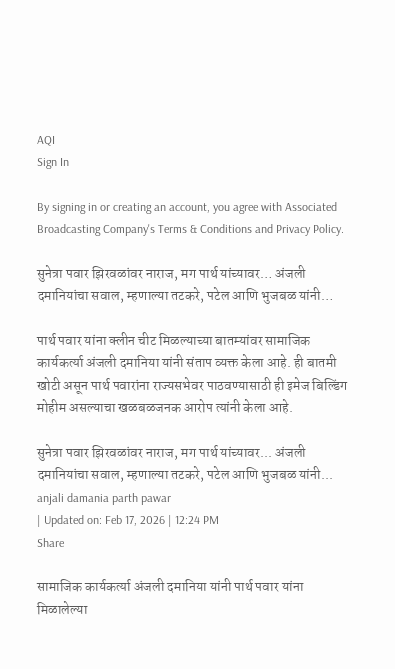AQI
Sign In

By signing in or creating an account, you agree with Associated Broadcasting Company's Terms & Conditions and Privacy Policy.

सुनेत्रा पवार झिरवळांवर नाराज, मग पार्थ यांच्यावर… अंजली दमानियांचा सवाल, म्हणाल्या तटकरे, पटेल आणि भुजबळ यांनी…

पार्थ पवार यांना क्लीन चीट मिळल्याच्या बातम्यांवर सामाजिक कार्यकर्त्या अंजली दमानिया यांनी संताप व्यक्त केला आहे. ही बातमी खोटी असून पार्थ पवारांना राज्यसभेवर पाठवण्यासाठी ही इमेज बिल्डिंग मोहीम असल्याचा खळबळजनक आरोप त्यांनी केला आहे.

सुनेत्रा पवार झिरवळांवर नाराज, मग पार्थ यांच्यावर... अंजली दमानियांचा सवाल, म्हणाल्या तटकरे, पटेल आणि भुजबळ यांनी...
anjali damania parth pawar
| Updated on: Feb 17, 2026 | 12:24 PM
Share

सामाजिक कार्यकर्त्या अंजली दमानिया यांनी पार्थ पवार यांना मिळालेल्या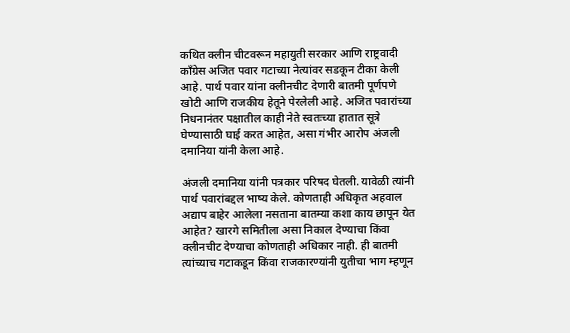कथित क्लीन चीटवरून महायुती सरकार आणि राष्ट्रवादी काँग्रेस अजित पवार गटाच्या नेत्यांवर सडकून टीका केली आहे. पार्थ पवार यांना क्लीनचीट देणारी बातमी पूर्णपणे खोटी आणि राजकीय हेतूने पेरलेली आहे. अजित पवारांच्या निधनानंतर पक्षातील काही नेते स्वतःच्या हातात सूत्रे घेण्यासाठी घाई करत आहेत, असा गंभीर आरोप अंजली दमानिया यांनी केला आहे.

अंजली दमानिया यांनी पत्रकार परिषद घेतली. यावेळी त्यांनी पार्थ पवारांबद्दल भाष्य केले. कोणताही अधिकृत अहवाल अद्याप बाहेर आलेला नसताना बातम्या कशा काय छापून येत आहेत? खारगे समितीला असा निकाल देण्याचा किंवा क्लीनचीट देण्याचा कोणताही अधिकार नाही. ही बातमी त्यांच्याच गटाकडून किंवा राजकारण्यांनी युतीचा भाग म्हणून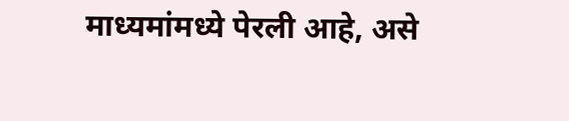माध्यमांमध्ये पेरली आहे, असे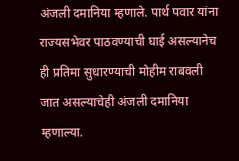अंजली दमानिया म्हणाले. पार्थ पवार यांना राज्यसभेवर पाठवण्याची घाई असल्यानेच ही प्रतिमा सुधारण्याची मोहीम राबवली जात असल्याचेही अंजली दमानिया म्हणाल्या.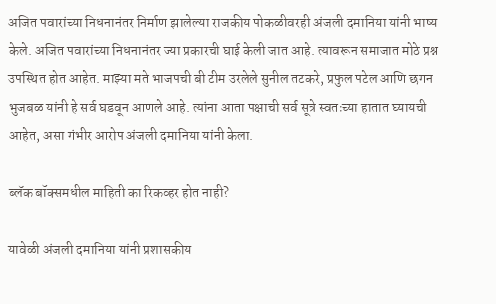अजित पवारांच्या निधनानंतर निर्माण झालेल्या राजकीय पोकळीवरही अंजली दमानिया यांनी भाष्य केले. अजित पवारांच्या निधनानंतर ज्या प्रकारची घाई केली जात आहे. त्यावरून समाजात मोठे प्रश्न उपस्थित होत आहेत. माझ्या मते भाजपची बी टीम उरलेले सुनील तटकरे, प्रफुल पटेल आणि छगन भुजबळ यांनी हे सर्व घडवून आणले आहे. त्यांना आता पक्षाची सर्व सूत्रे स्वतःच्या हातात घ्यायची आहेत, असा गंभीर आरोप अंजली दमानिया यांनी केला.

ब्लॅक बॉक्समधील माहिती का रिकव्हर होत नाही?

यावेळी अंजली दमानिया यांनी प्रशासकीय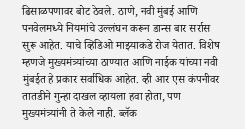ढिसाळपणावर बोट ठेवले. ठाणे, नवी मुंबई आणि पनवेलमध्ये नियमांचे उल्लंघन करून डान्स बार सर्रास सुरू आहेत. याचे व्हिडिओ माझ्याकडे रोज येतात. विशेष म्हणजे मुख्यमंत्र्यांच्या ठाण्यात आणि नाईक यांच्या नवी मुंबईत हे प्रकार सर्वाधिक आहेत. व्ही आर एस कंपनीवर तातडीने गुन्हा दाखल व्हायला हवा होता, पण मुख्यमंत्र्यांनी ते केले नाही. ब्लॅक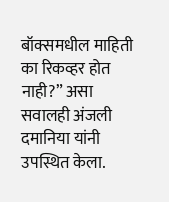बॉक्समधील माहिती का रिकव्हर होत नाही?” असा सवालही अंजली दमानिया यांनी उपस्थित केला.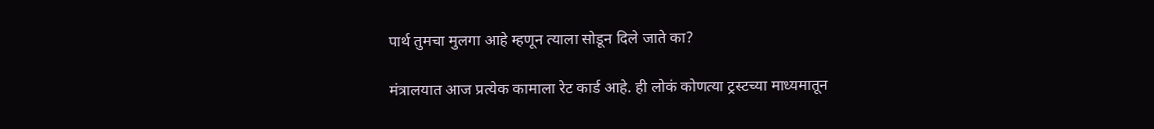पार्थ तुमचा मुलगा आहे म्हणून त्याला सोडून दिले जाते का?

मंत्रालयात आज प्रत्येक कामाला रेट कार्ड आहे. ही लोकं कोणत्या ट्रस्टच्या माध्यमातून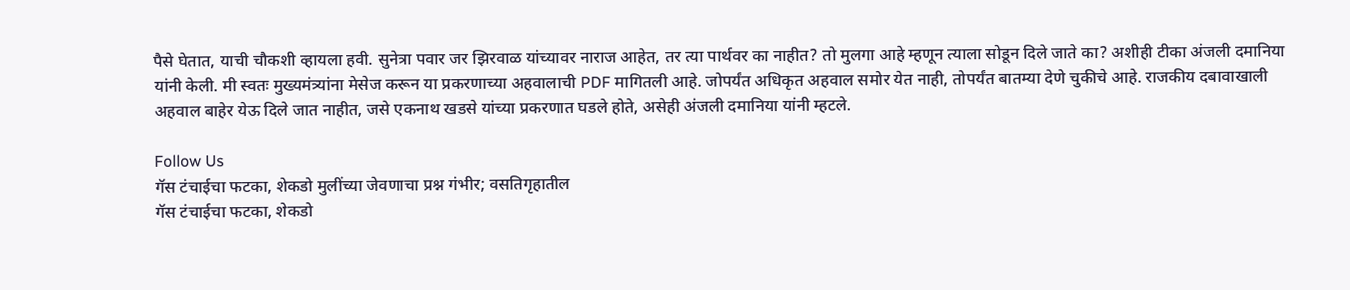पैसे घेतात, याची चौकशी व्हायला हवी. सुनेत्रा पवार जर झिरवाळ यांच्यावर नाराज आहेत, तर त्या पार्थवर का नाहीत? तो मुलगा आहे म्हणून त्याला सोडून दिले जाते का? अशीही टीका अंजली दमानिया यांनी केली. मी स्वतः मुख्यमंत्र्यांना मेसेज करून या प्रकरणाच्या अहवालाची PDF मागितली आहे. जोपर्यंत अधिकृत अहवाल समोर येत नाही, तोपर्यंत बातम्या देणे चुकीचे आहे. राजकीय दबावाखाली अहवाल बाहेर येऊ दिले जात नाहीत, जसे एकनाथ खडसे यांच्या प्रकरणात घडले होते, असेही अंजली दमानिया यांनी म्हटले.

Follow Us
गॅस टंचाईचा फटका, शेकडो मुलींच्या जेवणाचा प्रश्न गंभीर; वसतिगृहातील
गॅस टंचाईचा फटका, शेकडो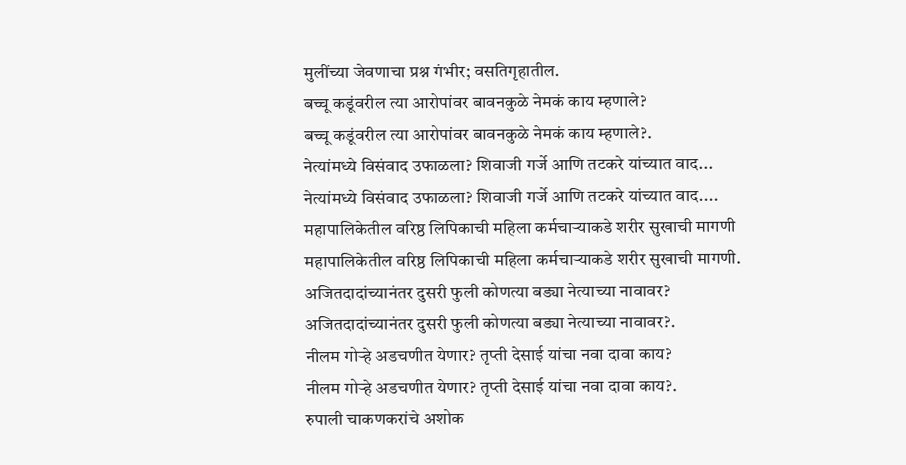मुलींच्या जेवणाचा प्रश्न गंभीर; वसतिगृहातील.
बच्चू कडूंवरील त्या आरोपांवर बावनकुळे नेमकं काय म्हणाले?
बच्चू कडूंवरील त्या आरोपांवर बावनकुळे नेमकं काय म्हणाले?.
नेत्यांमध्ये विसंवाद उफाळला? शिवाजी गर्जे आणि तटकरे यांच्यात वाद...
नेत्यांमध्ये विसंवाद उफाळला? शिवाजी गर्जे आणि तटकरे यांच्यात वाद....
महापालिकेतील वरिष्ठ लिपिकाची महिला कर्मचाऱ्याकडे शरीर सुखाची मागणी
महापालिकेतील वरिष्ठ लिपिकाची महिला कर्मचाऱ्याकडे शरीर सुखाची मागणी.
अजितदादांच्यानंतर दुसरी फुली कोणत्या बड्या नेत्याच्या नावावर?
अजितदादांच्यानंतर दुसरी फुली कोणत्या बड्या नेत्याच्या नावावर?.
नीलम गोऱ्हे अडचणीत येणार? तृप्ती देसाई यांचा नवा दावा काय?
नीलम गोऱ्हे अडचणीत येणार? तृप्ती देसाई यांचा नवा दावा काय?.
रुपाली चाकणकरांचे अशोक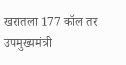खरातला 177 कॉल तर उपमुख्यमंत्री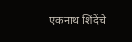एकनाथ शिंदेंचे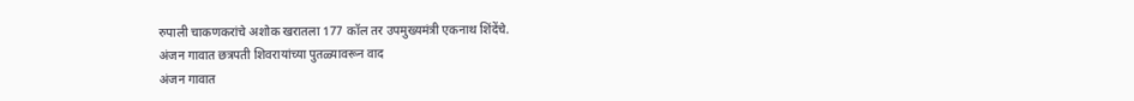रुपाली चाकणकरांचे अशोक खरातला 177 कॉल तर उपमुख्यमंत्री एकनाथ शिंदेंचे.
अंजन गावात छत्रपती शिवरायांच्या पुतळ्यावरून वाद
अंजन गावात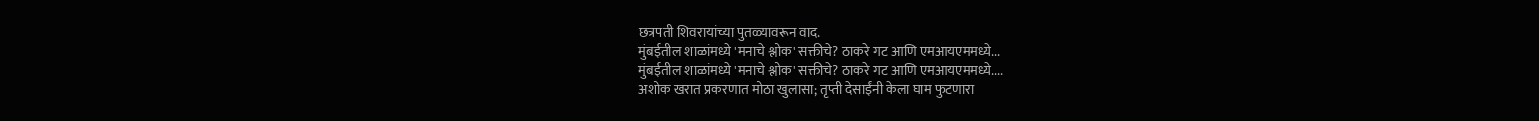छत्रपती शिवरायांच्या पुतळ्यावरून वाद.
मुंबईतील शाळांमध्ये 'मनाचे श्लोक' सक्तीचे? ठाकरे गट आणि एमआयएममध्ये...
मुंबईतील शाळांमध्ये 'मनाचे श्लोक' सक्तीचे? ठाकरे गट आणि एमआयएममध्ये....
अशोक खरात प्रकरणात मोठा खुलासा; तृप्ती देसाईंनी केला घाम फुटणारा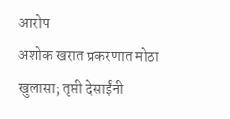आरोप
अशोक खरात प्रकरणात मोठा खुलासा; तृप्ती देसाईंनी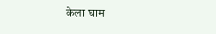केला घाम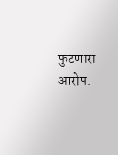फुटणारा आरोप.